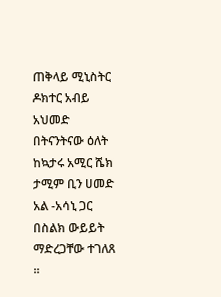ጠቅላይ ሚኒስትር ዶክተር አብይ አህመድ በትናንትናው ዕለት ከኳታሩ አሚር ሼክ ታሚም ቢን ሀመድ አል -አሳኒ ጋር በስልክ ውይይት ማድረጋቸው ተገለጸ ።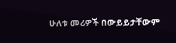ሁለቱ መሪዎች በውይይታቸውም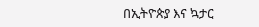በኢትዮጵያ እና ኳታር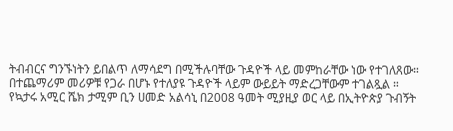ትብብርና ግንኙነትን ይበልጥ ለማሳደግ በሚችሉባቸው ጉዳዮች ላይ መምከራቸው ነው የተገለጸው።
በተጨማሪም መሪዎቹ የጋራ በሆኑ የተለያዩ ጉዳዮች ላይም ውይይት ማድረጋቸውም ተገልጿል ።
የኳታሩ አሚር ሼክ ታሚም ቢን ሀመድ አልሳኒ በ2008 ዓመት ሚያዚያ ወር ላይ በኢትዮጵያ ጉብኝት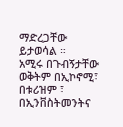ማድረጋቸው ይታወሳል ።
አሚሩ በጉብኝታቸው ወቅትም በኢኮኖሚ፣ በቱሪዝም ፣ በኢንቨስትመንትና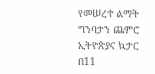የመሠረተ ልማት ግንባታን ጨምሮ ኢትዮጵያና ኳታር በ11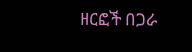ዘርፎች በጋራ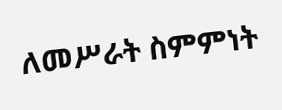ለመሥራት ስምምነት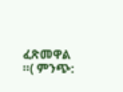ፈጽመዋል ።( ምንጭ: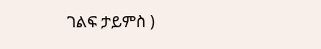ገልፍ ታይምስ )